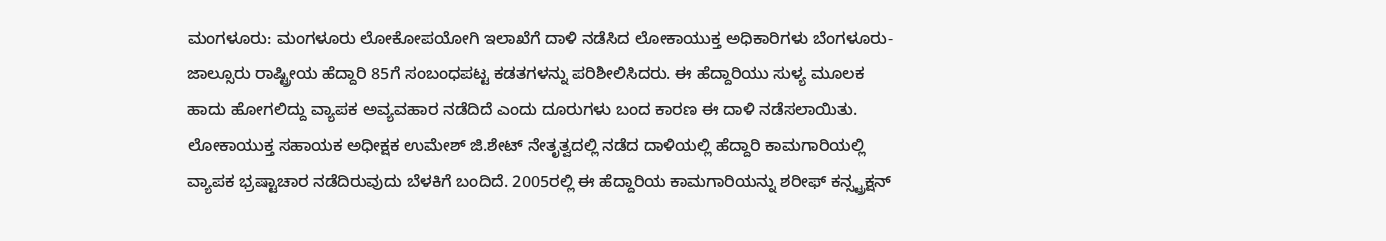ಮಂಗಳೂರು: ಮಂಗಳೂರು ಲೋಕೋಪಯೋಗಿ ಇಲಾಖೆಗೆ ದಾಳಿ ನಡೆಸಿದ ಲೋಕಾಯುಕ್ತ ಅಧಿಕಾರಿಗಳು ಬೆಂಗಳೂರು-ಜಾಲ್ಸೂರು ರಾಷ್ಟ್ರೀಯ ಹೆದ್ದಾರಿ 85ಗೆ ಸಂಬಂಧಪಟ್ಟ ಕಡತಗಳನ್ನು ಪರಿಶೀಲಿಸಿದರು. ಈ ಹೆದ್ದಾರಿಯು ಸುಳ್ಯ ಮೂಲಕ ಹಾದು ಹೋಗಲಿದ್ದು ವ್ಯಾಪಕ ಅವ್ಯವಹಾರ ನಡೆದಿದೆ ಎಂದು ದೂರುಗಳು ಬಂದ ಕಾರಣ ಈ ದಾಳಿ ನಡೆಸಲಾಯಿತು. ಲೋಕಾಯುಕ್ತ ಸಹಾಯಕ ಅಧೀಕ್ಷಕ ಉಮೇಶ್ ಜಿ.ಶೇಟ್ ನೇತೃತ್ವದಲ್ಲಿ ನಡೆದ ದಾಳಿಯಲ್ಲಿ ಹೆದ್ದಾರಿ ಕಾಮಗಾರಿಯಲ್ಲಿ ವ್ಯಾಪಕ ಭ್ರಷ್ಟಾಚಾರ ನಡೆದಿರುವುದು ಬೆಳಕಿಗೆ ಬಂದಿದೆ. 2005ರಲ್ಲಿ ಈ ಹೆದ್ದಾರಿಯ ಕಾಮಗಾರಿಯನ್ನು ಶರೀಫ್ ಕನ್ಸ್ಟ್ರಕ್ಷನ್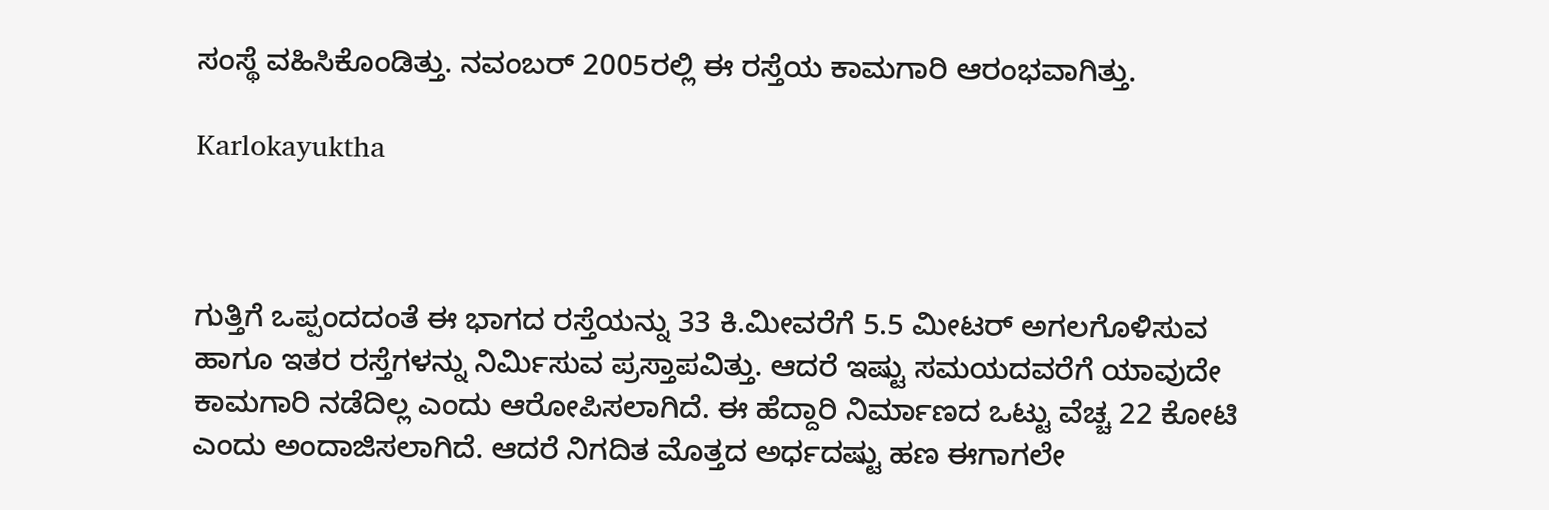ಸಂಸ್ಥೆ ವಹಿಸಿಕೊಂಡಿತ್ತು. ನವಂಬರ್ 2005ರಲ್ಲಿ ಈ ರಸ್ತೆಯ ಕಾಮಗಾರಿ ಆರಂಭವಾಗಿತ್ತು.

Karlokayuktha



ಗುತ್ತಿಗೆ ಒಪ್ಪಂದದಂತೆ ಈ ಭಾಗದ ರಸ್ತೆಯನ್ನು 33 ಕಿ.ಮೀವರೆಗೆ 5.5 ಮೀಟರ್ ಅಗಲಗೊಳಿಸುವ ಹಾಗೂ ಇತರ ರಸ್ತೆಗಳನ್ನು ನಿರ್ಮಿಸುವ ಪ್ರಸ್ತಾಪವಿತ್ತು. ಆದರೆ ಇಷ್ಟು ಸಮಯದವರೆಗೆ ಯಾವುದೇ ಕಾಮಗಾರಿ ನಡೆದಿಲ್ಲ ಎಂದು ಆರೋಪಿಸಲಾಗಿದೆ. ಈ ಹೆದ್ದಾರಿ ನಿರ್ಮಾಣದ ಒಟ್ಟು ವೆಚ್ಚ 22 ಕೋಟಿ ಎಂದು ಅಂದಾಜಿಸಲಾಗಿದೆ. ಆದರೆ ನಿಗದಿತ ಮೊತ್ತದ ಅರ್ಧದಷ್ಟು ಹಣ ಈಗಾಗಲೇ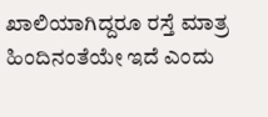ಖಾಲಿಯಾಗಿದ್ದರೂ ರಸ್ತೆ ಮಾತ್ರ ಹಿಂದಿನಂತೆಯೇ ಇದೆ ಎಂದು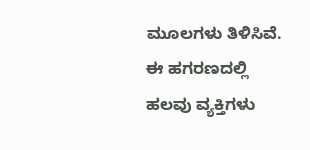ಮೂಲಗಳು ತಿಳಿಸಿವೆ. ಈ ಹಗರಣದಲ್ಲಿ ಹಲವು ವ್ಯಕ್ತಿಗಳು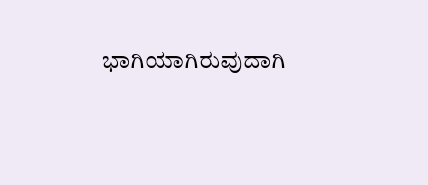ಭಾಗಿಯಾಗಿರುವುದಾಗಿ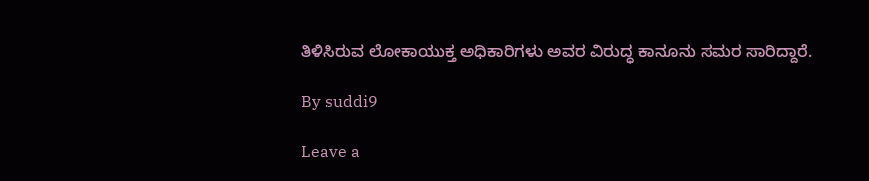ತಿಳಿಸಿರುವ ಲೋಕಾಯುಕ್ತ ಅಧಿಕಾರಿಗಳು ಅವರ ವಿರುದ್ಧ ಕಾನೂನು ಸಮರ ಸಾರಿದ್ದಾರೆ.

By suddi9

Leave a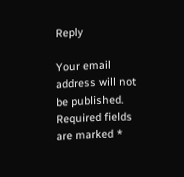Reply

Your email address will not be published. Required fields are marked *